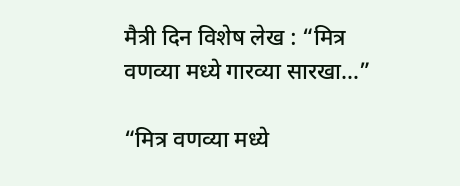मैत्री दिन विशेष लेख : “मित्र वणव्या मध्ये गारव्या सारखा…”

“मित्र वणव्या मध्ये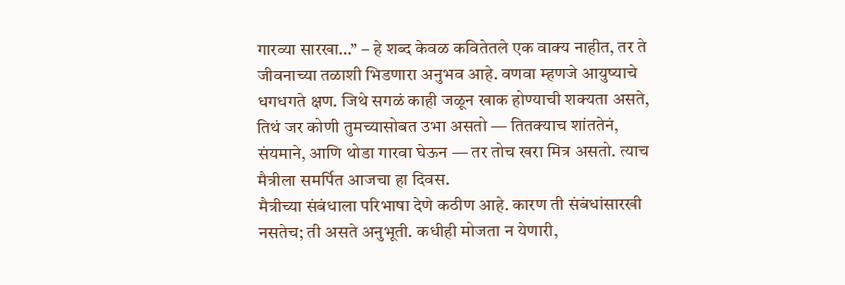गारव्या सारखा…” – हे शब्द केवळ कवितेतले एक वाक्य नाहीत, तर ते जीवनाच्या तळाशी भिडणारा अनुभव आहे. वणवा म्हणजे आयुष्याचे धगधगते क्षण. जिथे सगळं काही जळून खाक होण्याची शक्यता असते, तिथं जर कोणी तुमच्यासोबत उभा असतो — तितक्याच शांततेनं, संयमाने, आणि थोडा गारवा घेऊन — तर तोच खरा मित्र असतो. त्याच मैत्रीला समर्पित आजचा हा दिवस.
मैत्रीच्या संबंधाला परिभाषा देणे कठीण आहे. कारण ती संबंधांसारखी नसतेच; ती असते अनुभूती. कधीही मोजता न येणारी,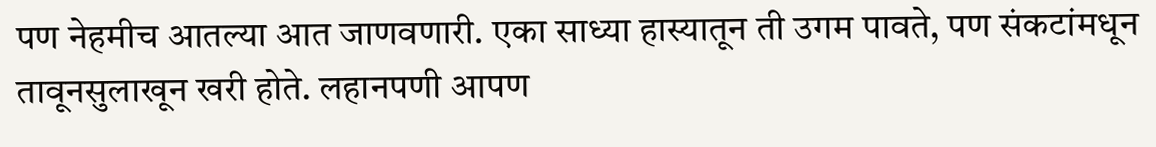पण नेहमीच आतल्या आत जाणवणारी. एका साध्या हास्यातून ती उगम पावते, पण संकटांमधून तावूनसुलाखून खरी होते. लहानपणी आपण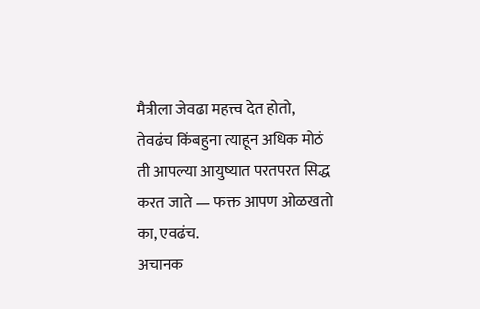मैत्रीला जेवढा महत्त्व देत होतो, तेवढंच किंबहुना त्याहून अधिक मोठं ती आपल्या आयुष्यात परतपरत सिद्ध करत जाते — फक्त आपण ओळखतो का, एवढंच.
अचानक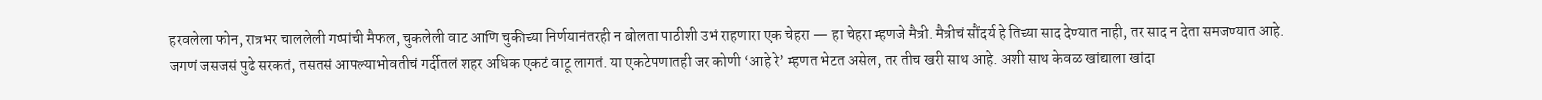हरवलेला फोन, रात्रभर चाललेली गप्पांची मैफल, चुकलेली वाट आणि चुकीच्या निर्णयानंतरही न बोलता पाठीशी उभं राहणारा एक चेहरा — हा चेहरा म्हणजे मैत्री. मैत्रीचं सौंदर्य हे तिच्या साद देण्यात नाही, तर साद न देता समजण्यात आहे.
जगणं जसजसं पुढे सरकतं, तसतसं आपल्याभोवतीचं गर्दीतलं शहर अधिक एकटं वाटू लागतं. या एकटेपणातही जर कोणी ‘आहे रे’ म्हणत भेटत असेल, तर तीच खरी साथ आहे. अशी साथ केवळ खांद्याला खांदा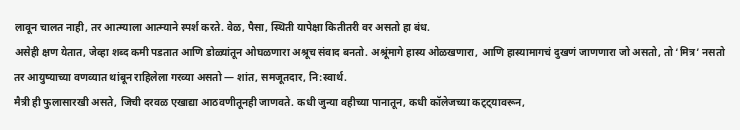लावून चालत नाही, तर आत्म्याला आत्म्याने स्पर्श करते. वेळ, पैसा, स्थिती यापेक्षा कितीतरी वर असतो हा बंध.
असेही क्षण येतात, जेव्हा शब्द कमी पडतात आणि डोळ्यांतून ओघळणारा अश्रूच संवाद बनतो. अश्रूंमागे हास्य ओळखणारा, आणि हास्यामागचं दुखणं जाणणारा जो असतो, तो ‘मित्र’ नसतो तर आयुष्याच्या वणव्यात थांबून राहिलेला गरव्या असतो — शांत, समजूतदार, नि:स्वार्थ.
मैत्री ही फुलासारखी असते, जिची दरवळ एखाद्या आठवणीतूनही जाणवते. कधी जुन्या वहीच्या पानातून, कधी कॉलेजच्या कट्ट्यावरून,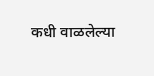कधी वाळलेल्या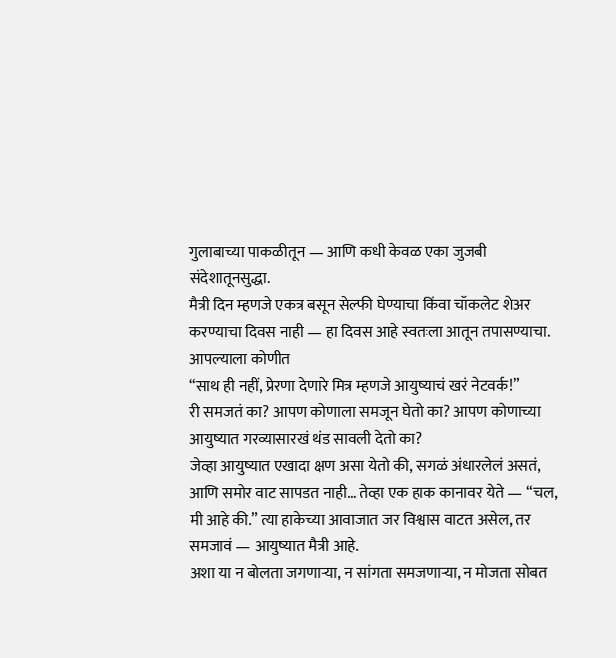गुलाबाच्या पाकळीतून — आणि कधी केवळ एका जुजबी संदेशातूनसुद्धा.
मैत्री दिन म्हणजे एकत्र बसून सेल्फी घेण्याचा किंवा चॉकलेट शेअर करण्याचा दिवस नाही — हा दिवस आहे स्वतःला आतून तपासण्याचा. आपल्याला कोणीत
“साथ ही नहीं, प्रेरणा देणारे मित्र म्हणजे आयुष्याचं खरं नेटवर्क!”
री समजतं का? आपण कोणाला समजून घेतो का? आपण कोणाच्या आयुष्यात गरव्यासारखं थंड सावली देतो का?
जेव्हा आयुष्यात एखादा क्षण असा येतो की, सगळं अंधारलेलं असतं, आणि समोर वाट सापडत नाही… तेव्हा एक हाक कानावर येते — “चल, मी आहे की.” त्या हाकेच्या आवाजात जर विश्वास वाटत असेल, तर समजावं — आयुष्यात मैत्री आहे.
अशा या न बोलता जगणाऱ्या, न सांगता समजणाऱ्या, न मोजता सोबत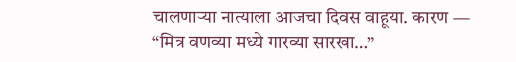चालणाऱ्या नात्याला आजचा दिवस वाहूया. कारण —
“मित्र वणव्या मध्ये गारव्या सारखा…”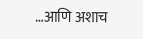…आणि अशाच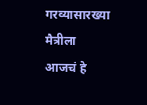गरव्यासारख्या मैत्रीला आजचं हे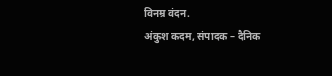विनम्र वंदन.
अंकुश कदम, संपादक – दैनिक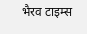भैरव टाइम्स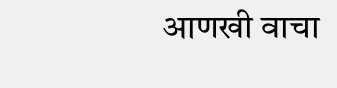आणखी वाचा